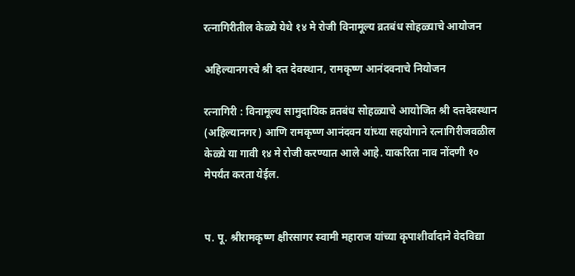रत्नागिरीतील केळ्ये येथे १४ मे रोजी विनामूल्य व्रतबंध सोहळ्याचे आयोजन

अहिल्यानगरचे श्री दत्त देवस्थान, रामकृष्ण आनंदवनाचे नियोजन

रत्नागिरी : विनामूल्य सामुदायिक व्रतबंध सोहळ्याचे आयोजित श्री दत्तदेवस्थान (अहिल्यानगर) आणि रामकृष्ण आनंदवन यांच्या सहयोगाने रत्नागिरीजवळील केळ्ये या गावी १४ मे रोजी करण्यात आले आहे. याकरिता नाव नोंदणी १० मेपर्यंत करता येईल.


प. पू. श्रीरामकृष्ण क्षीरसागर स्वामी महाराज यांच्या कृपाशीर्वादाने वेदविद्या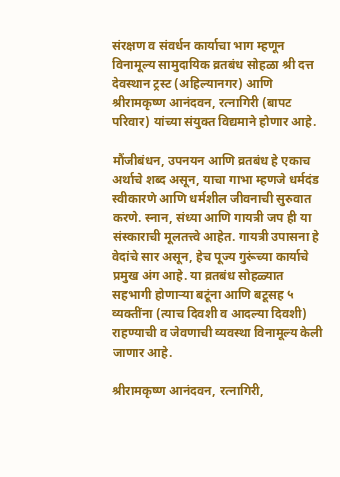संरक्षण व संवर्धन कार्याचा भाग म्हणून विनामूल्य सामुदायिक व्रतबंध सोहळा श्री दत्त देवस्थान ट्रस्ट (अहिल्यानगर) आणि श्रीरामकृष्ण आनंदवन, रत्नागिरी (बापट परिवार) यांच्या संयुक्त विद्यमाने होणार आहे.

मौंजीबंधन, उपनयन आणि व्रतबंध हे एकाच अर्थाचे शब्द असून, याचा गाभा म्हणजे धर्मदंड स्वीकारणे आणि धर्मशील जीवनाची सुरुवात करणे. स्नान, संध्या आणि गायत्री जप ही या संस्काराची मूलतत्त्वे आहेत. गायत्री उपासना हे वेदांचे सार असून, हेच पूज्य गुरूंच्या कार्याचे प्रमुख अंग आहे. या व्रतबंध सोहळ्यात सहभागी होणाऱ्या बटूंना आणि बटूसह ५ व्यक्तींना (त्याच दिवशी व आदल्या दिवशी) राहण्याची व जेवणाची व्यवस्था विनामूल्य केली जाणार आहे.

श्रीरामकृष्ण आनंदवन, रत्नागिरी,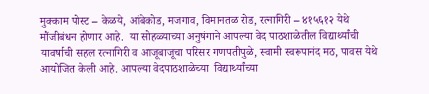मुक्काम पोस्ट – केळये, आंबेकोड, मजगाव, विमानतळ रोड, रत्नागिरी – ४१५६१२ येथे मौंजीबंधन होणार आहे.  या सोहळ्याच्या अनुषंगाने आपल्या वेद पाठशाळेतील विद्यार्थ्यांची यावर्षाची सहल रत्नागिरी व आजूबाजूचा परिसर गणपतीपुळे, स्वामी स्वरूपानंद मठ, पावस येथे आयोजित केली आहे. आपल्या वेदपाठशाळेच्या  विद्यार्थ्यांच्या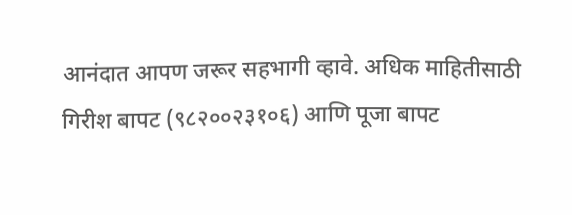आनंदात आपण जरूर सहभागी व्हावे. अधिक माहितीसाठी गिरीश बापट (९८२००२३१०६) आणि पूजा बापट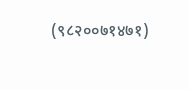(९८२००७१४७१)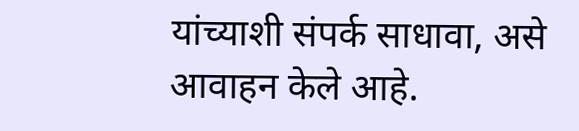यांच्याशी संपर्क साधावा, असे आवाहन केले आहे.